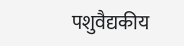पशुवैद्यकीय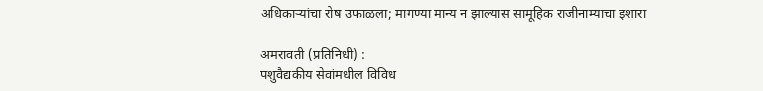अधिकाऱ्यांचा रोष उफाळला; मागण्या मान्य न झाल्यास सामूहिक राजीनाम्याचा इशारा

अमरावती (प्रतिनिधी) :
पशुवैद्यकीय सेवांमधील विविध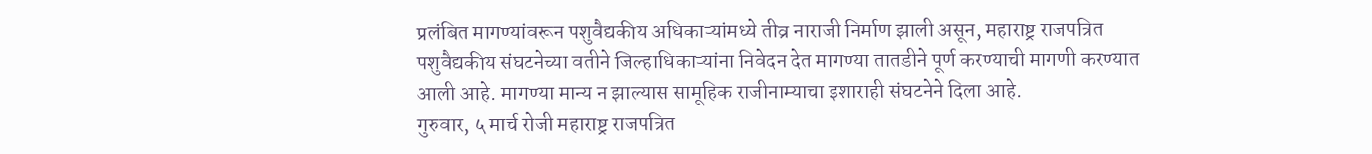प्रलंबित मागण्यांवरून पशुवैद्यकीय अधिकाऱ्यांमध्ये तीव्र नाराजी निर्माण झाली असून, महाराष्ट्र राजपत्रित पशुवैद्यकीय संघटनेच्या वतीने जिल्हाधिकाऱ्यांना निवेदन देत मागण्या तातडीने पूर्ण करण्याची मागणी करण्यात आली आहे. मागण्या मान्य न झाल्यास सामूहिक राजीनाम्याचा इशाराही संघटनेने दिला आहे.
गुरुवार, ५ मार्च रोजी महाराष्ट्र राजपत्रित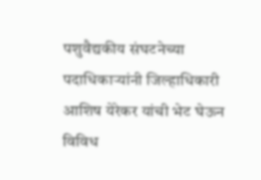पशुवैद्यकीय संघटनेच्या पदाधिकाऱ्यांनी जिल्हाधिकारी आशिष येरेकर यांची भेट घेऊन विविध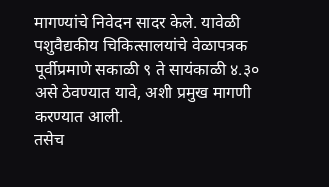मागण्यांचे निवेदन सादर केले. यावेळी पशुवैद्यकीय चिकित्सालयांचे वेळापत्रक पूर्वीप्रमाणे सकाळी ९ ते सायंकाळी ४.३० असे ठेवण्यात यावे, अशी प्रमुख मागणी करण्यात आली.
तसेच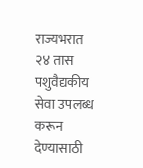राज्यभरात २४ तास पशुवैद्यकीय सेवा उपलब्ध करून देण्यासाठी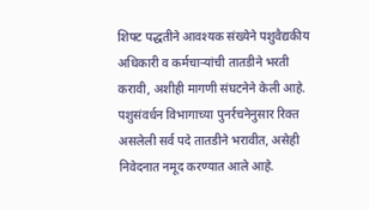शिफ्ट पद्धतीने आवश्यक संख्येने पशुवैद्यकीय अधिकारी व कर्मचाऱ्यांची तातडीने भरती करावी, अशीही मागणी संघटनेने केली आहे. पशुसंवर्धन विभागाच्या पुनर्रचनेनुसार रिक्त असलेली सर्व पदे तातडीने भरावीत, असेही निवेदनात नमूद करण्यात आले आहे.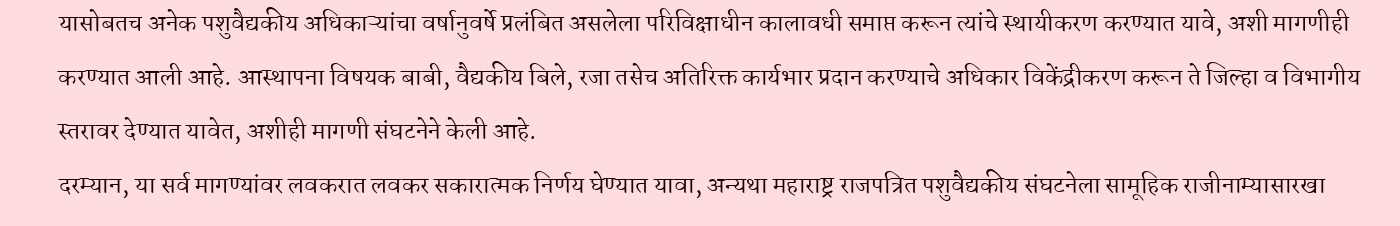यासोबतच अनेक पशुवैद्यकीय अधिकाऱ्यांचा वर्षानुवर्षे प्रलंबित असलेला परिविक्षाधीन कालावधी समाप्त करून त्यांचे स्थायीकरण करण्यात यावे, अशी मागणीही करण्यात आली आहे. आस्थापना विषयक बाबी, वैद्यकीय बिले, रजा तसेच अतिरिक्त कार्यभार प्रदान करण्याचे अधिकार विकेंद्रीकरण करून ते जिल्हा व विभागीय स्तरावर देण्यात यावेत, अशीही मागणी संघटनेने केली आहे.
दरम्यान, या सर्व मागण्यांवर लवकरात लवकर सकारात्मक निर्णय घेण्यात यावा, अन्यथा महाराष्ट्र राजपत्रित पशुवैद्यकीय संघटनेला सामूहिक राजीनाम्यासारखा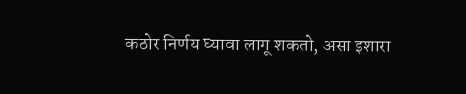कठोर निर्णय घ्यावा लागू शकतो, असा इशारा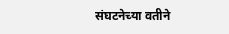संघटनेच्या वतीने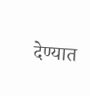देण्यात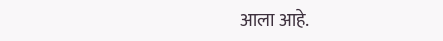आला आहे.